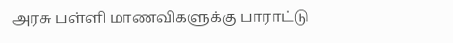அரசு பள்ளி மாணவிகளுக்கு பாராட்டு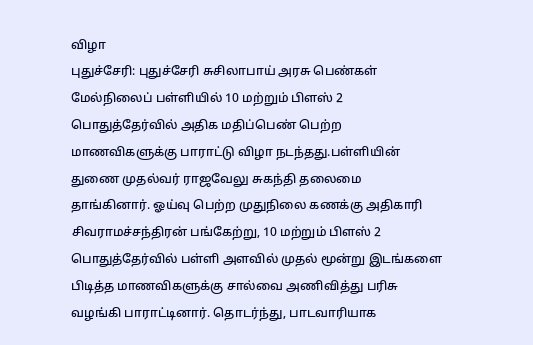விழா
புதுச்சேரி: புதுச்சேரி சுசிலாபாய் அரசு பெண்கள் மேல்நிலைப் பள்ளியில் 10 மற்றும் பிளஸ் 2 பொதுத்தேர்வில் அதிக மதிப்பெண் பெற்ற மாணவிகளுக்கு பாராட்டு விழா நடந்தது.பள்ளியின் துணை முதல்வர் ராஜவேலு சுகந்தி தலைமை தாங்கினார். ஓய்வு பெற்ற முதுநிலை கணக்கு அதிகாரி சிவராமச்சந்திரன் பங்கேற்று, 10 மற்றும் பிளஸ் 2 பொதுத்தேர்வில் பள்ளி அளவில் முதல் மூன்று இடங்களை பிடித்த மாணவிகளுக்கு சால்வை அணிவித்து பரிசு வழங்கி பாராட்டினார். தொடர்ந்து, பாடவாரியாக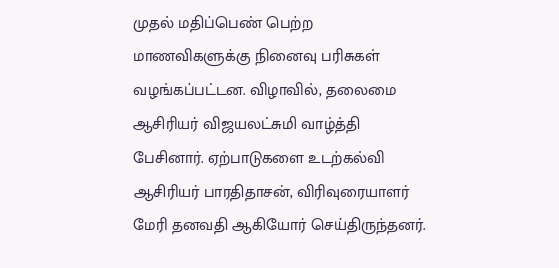முதல் மதிப்பெண் பெற்ற மாணவிகளுக்கு நினைவு பரிசுகள் வழங்கப்பட்டன. விழாவில், தலைமை ஆசிரியர் விஜயலட்சுமி வாழ்த்தி பேசினார். ஏற்பாடுகளை உடற்கல்வி ஆசிரியர் பாரதிதாசன், விரிவுரையாளர் மேரி தனவதி ஆகியோர் செய்திருந்தனர்.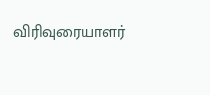விரிவுரையாளர்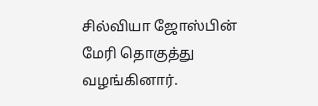சில்வியா ஜோஸ்பின் மேரி தொகுத்து வழங்கினார்.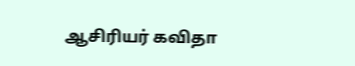ஆசிரியர் கவிதா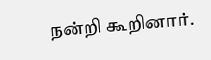நன்றி கூறினார்.